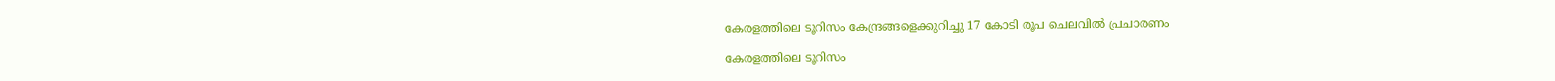കേരളത്തിലെ ടൂറിസം കേന്ദ്രങ്ങളെക്കുറിച്ചു 17 കോടി രൂപ ചെലവിൽ പ്രചാരണം

കേരളത്തിലെ ടൂറിസം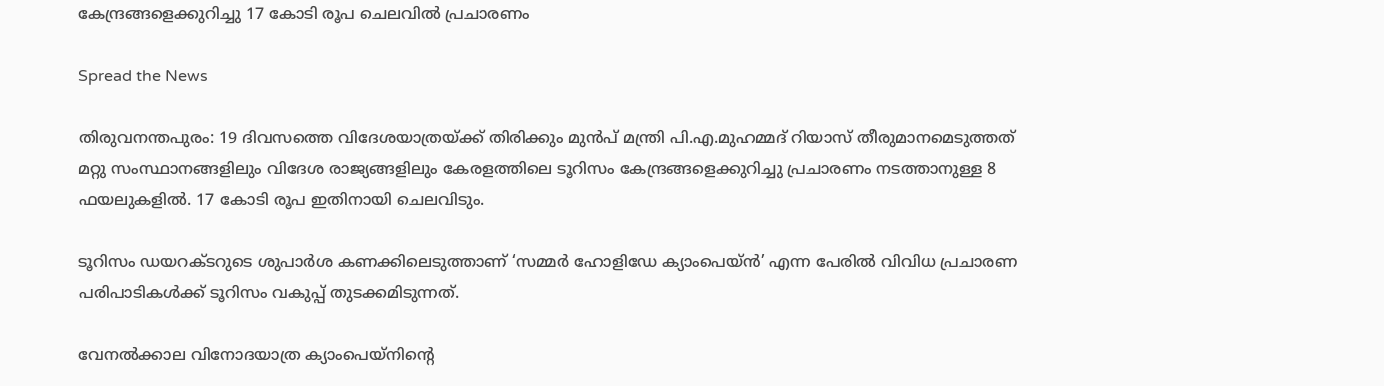കേന്ദ്രങ്ങളെക്കുറിച്ചു 17 കോടി രൂപ ചെലവിൽ പ്രചാരണം

Spread the News

തിരുവനന്തപുരം: 19 ദിവസത്തെ വിദേശയാത്രയ്ക്ക് തിരിക്കും മുൻപ് മന്ത്രി പി.എ.മുഹമ്മദ് റിയാസ് തീരുമാനമെടുത്തത് മറ്റു സംസ്ഥാനങ്ങളിലും വിദേശ രാജ്യങ്ങളിലും കേരളത്തിലെ ടൂറിസം കേന്ദ്രങ്ങളെക്കുറിച്ചു പ്രചാരണം നടത്താനുള്ള 8 ഫയലുകളിൽ. 17 കോടി രൂപ ഇതിനായി ചെലവിടും.

ടൂറിസം ഡയറക്ടറുടെ ശുപാർശ കണക്കിലെടുത്താണ് ‘സമ്മർ ഹോളിഡേ ക്യാംപെയ്ൻ’ എന്ന പേരിൽ വിവിധ പ്രചാരണ പരിപാടികൾ‌ക്ക് ടൂറിസം വകുപ്പ് തുടക്കമിടുന്നത്.

വേനൽക്കാല വിനോദയാത്ര ക്യാംപെയ്നിന്റെ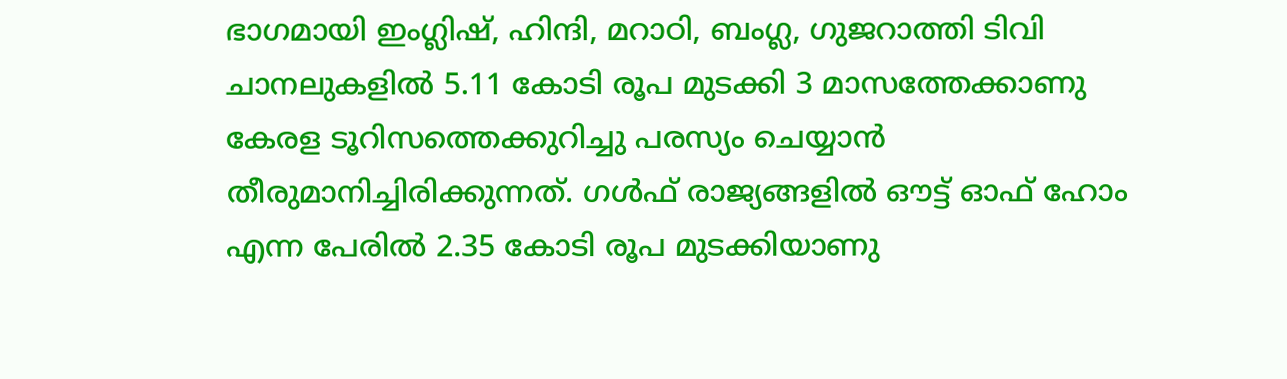ഭാഗമായി ഇംഗ്ലിഷ്, ഹിന്ദി, മറാഠി, ബംഗ്ല, ഗുജറാത്തി ടിവി ചാനലുകളിൽ 5.11 കോടി രൂപ മുടക്കി 3 മാസത്തേക്കാണു കേരള ടൂറിസത്തെക്കുറിച്ചു പരസ്യം ചെയ്യാൻ തീരുമാനിച്ചിരിക്കുന്നത്. ഗൾഫ് രാജ്യങ്ങളിൽ ഔട്ട് ഓഫ് ഹോം എന്ന പേരിൽ 2.35 കോടി രൂപ മുടക്കിയാണു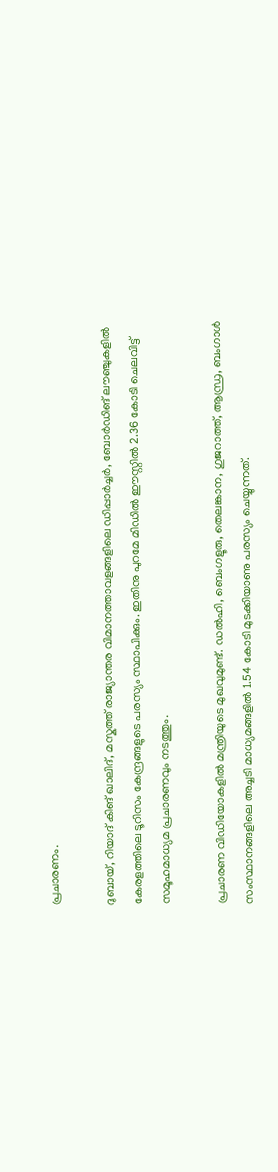പ്രചാരണം.

ദുബായ്, റിയാദ് കിങ് ഖാലിദ്, മസ്കത്ത് രാജ്യാന്തര വിമാനത്താവളങ്ങളിലെ ഡിപ്പാർച്ചർ, ബോർഡിങ് ലൗഞ്ചുകളിൽ കേരളത്തിലെ ടൂറിസം കേന്ദ്രങ്ങളുടെ പരസ്യം സ്ഥാപിക്കും. ഇതിനു പുറമേ മിഡിൽ ഈസ്റ്റിൽ 2.36 കോടി ചെലവിട്ട് സമൂഹമാധ്യമ പ്രചാരണവും നടത്തും.

പ്രചാരണ വിഡിയോകളിൽ മന്ത്രിയുടെ മുഖവുമുണ്ട്. ഡൽഹി, ബെംഗളൂരു, തെലങ്കാന, ഗുജറാത്ത്, ആന്ധ്ര, ബംഗാൾ സംസ്ഥാനങ്ങളിലെ അച്ചടി മാധ്യമങ്ങളിൽ 1.54 കോടി മുടക്കിയാണു പരസ്യം ചെയ്യുന്നത്.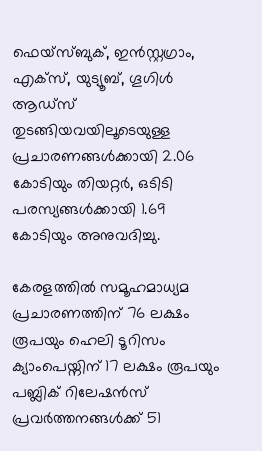ഫെയ്സ്ബുക്, ഇൻസ്റ്റഗ്രാം, എക്സ്, യുട്യൂബ്, ഗൂഗിൾ ആഡ്സ് തുടങ്ങിയവയിലൂടെയുള്ള പ്രചാരണങ്ങൾക്കായി 2.06 കോടിയും തിയറ്റർ, ഒടിടി പരസ്യങ്ങൾക്കായി 1.69 കോടിയും അനുവദിച്ചു.

കേരളത്തിൽ സമൂഹമാധ്യമ പ്രചാരണത്തിന് 76 ലക്ഷം രൂപയും ഹെലി ടൂറിസം ക്യാംപെയ്നിന് 17 ലക്ഷം രൂപയും പബ്ലിക് റിലേഷൻസ് പ്രവർത്തനങ്ങൾക്ക് 51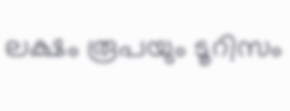ലക്ഷം രൂപയും ടൂറിസം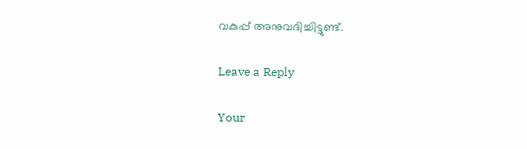വകുപ്പ് അനുവദിച്ചിട്ടുണ്ട്.

Leave a Reply

Your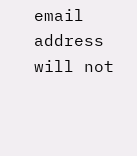email address will not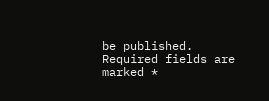be published. Required fields are marked *